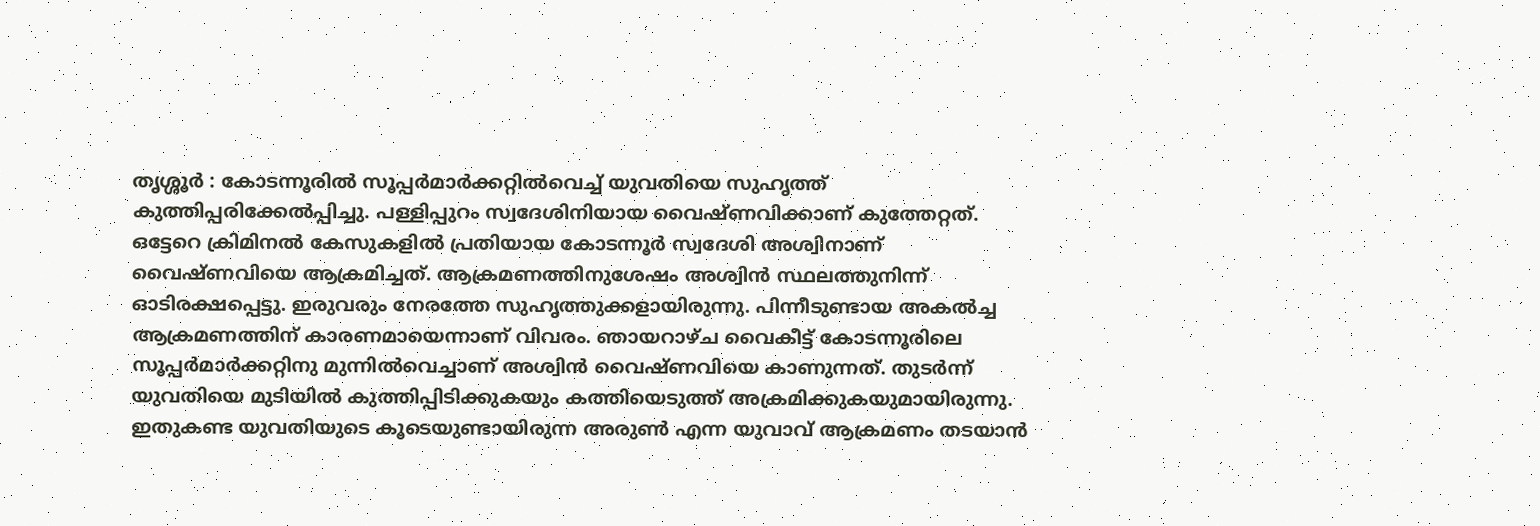തൃശ്ശൂർ : കോടന്നൂരിൽ സൂപ്പർമാർക്കറ്റിൽവെച്ച് യുവതിയെ സുഹൃത്ത് കുത്തിപ്പരിക്കേൽപ്പിച്ചു. പള്ളിപ്പുറം സ്വദേശിനിയായ വൈഷ്ണവിക്കാണ് കുത്തേറ്റത്. ഒട്ടേറെ ക്രിമിനൽ കേസുകളിൽ പ്രതിയായ കോടന്നൂർ സ്വദേശി അശ്വിനാണ് വൈഷ്ണവിയെ ആക്രമിച്ചത്. ആക്രമണത്തിനുശേഷം അശ്വിൻ സ്ഥലത്തുനിന്ന് ഓടിരക്ഷപ്പെട്ടു. ഇരുവരും നേരത്തേ സുഹൃത്തുക്കളായിരുന്നു. പിന്നീടുണ്ടായ അകൽച്ച ആക്രമണത്തിന് കാരണമായെന്നാണ് വിവരം. ഞായറാഴ്ച വൈകീട്ട് കോടന്നൂരിലെ സൂപ്പർമാർക്കറ്റിനു മുന്നിൽവെച്ചാണ് അശ്വിൻ വൈഷ്ണവിയെ കാണുന്നത്. തുടർന്ന് യുവതിയെ മുടിയിൽ കുത്തിപ്പിടിക്കുകയും കത്തിയെടുത്ത് അക്രമിക്കുകയുമായിരുന്നു.
ഇതുകണ്ട യുവതിയുടെ കൂടെയുണ്ടായിരുന്ന അരുൺ എന്ന യുവാവ് ആക്രമണം തടയാൻ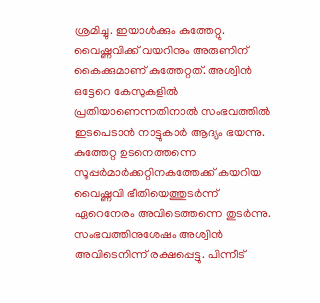ശ്രമിച്ചു. ഇയാൾക്കും കുത്തേറ്റു. വൈഷ്ണവിക്ക് വയറിനും അരുണിന് കൈക്കുമാണ് കുത്തേറ്റത്. അശ്വിൻ ഒട്ടേറെ കേസുകളിൽ പ്രതിയാണെന്നതിനാൽ സംഭവത്തിൽ ഇടപെടാൻ നാട്ടുകാർ ആദ്യം ഭയന്നു. കുത്തേറ്റ ഉടനെത്തന്നെ സൂപ്പർമാർക്കറ്റിനകത്തേക്ക് കയറിയ വൈഷ്ണവി ഭീതിയെത്തുടർന്ന് ഏറെനേരം അവിടെത്തന്നെ തുടർന്നു. സംഭവത്തിനുശേഷം അശ്വിൻ അവിടെനിന്ന് രക്ഷപ്പെട്ടു. പിന്നീട്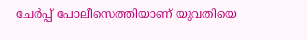ചേർപ്പ് പോലീസെത്തിയാണ് യുവതിയെ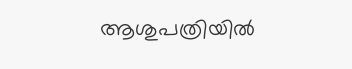ആശുപത്രിയിൽ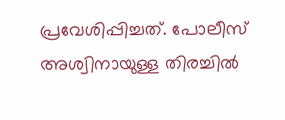പ്രവേശിപ്പിച്ചത്. പോലീസ് അശ്വിനായുള്ള തിരച്ചിൽ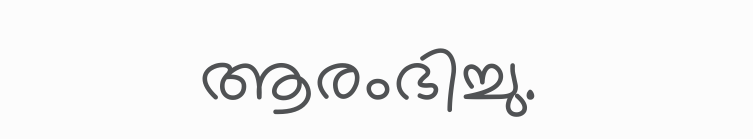ആരംഭിച്ചു.